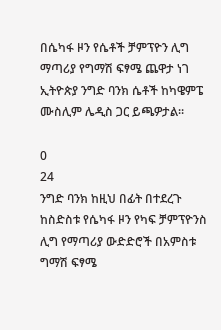በሴካፋ ዞን የሴቶች ቻምፕዮን ሊግ ማጣሪያ የግማሽ ፍፃሜ ጨዋታ ነገ ኢትዮጵያ ንግድ ባንክ ሴቶች ከካዌምፔ ሙስሊም ሌዲስ ጋር ይጫዎታል።

0
24
ንግድ ባንክ ከዚህ በፊት በተደረጉ ከስድስቱ የሴካፋ ዞን የካፍ ቻምፕዮንስ ሊግ የማጣሪያ ውድድሮች በአምስቱ ግማሽ ፍፃሜ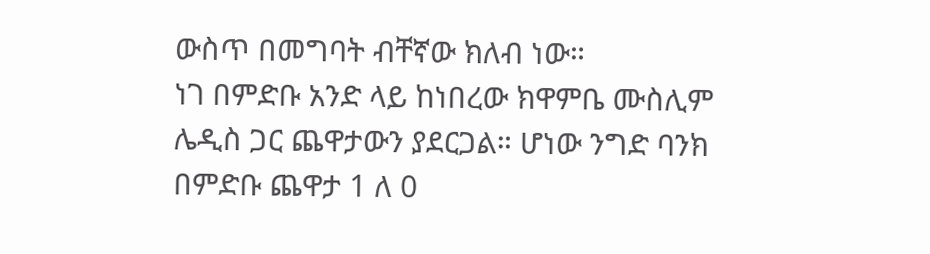ውስጥ በመግባት ብቸኛው ክለብ ነው።
ነገ በምድቡ አንድ ላይ ከነበረው ክዋምቤ ሙስሊም ሌዲስ ጋር ጨዋታውን ያደርጋል። ሆነው ንግድ ባንክ በምድቡ ጨዋታ 1 ለ 0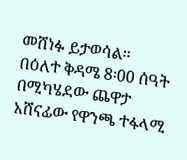መሸነፉ ይታወሳል።
በዕለተ ቅዳሜ 8፡00 ሰዓት በሚካሄደው ጨዋታ አሸናፊው የዋንጫ ተፋላሚ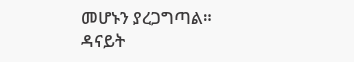መሆኑን ያረጋግጣል።
ዳናይት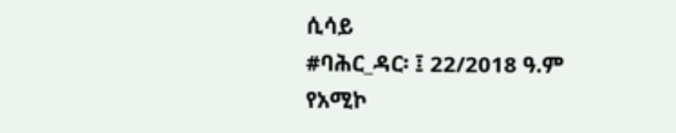ሲሳይ
#ባሕር_ዳር፡ ፤ 22/2018 ዓ.ም
የአሚኮ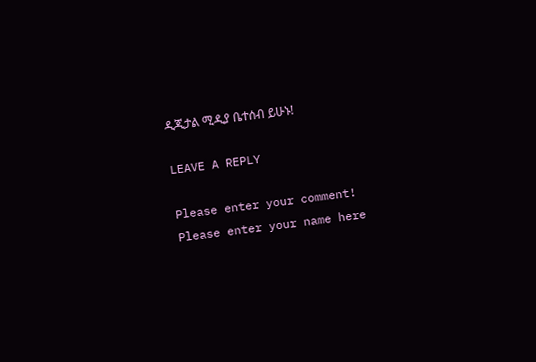ዲጂታል ሚዲያ ቤተሰብ ይሁኑ!

LEAVE A REPLY

Please enter your comment!
Please enter your name here